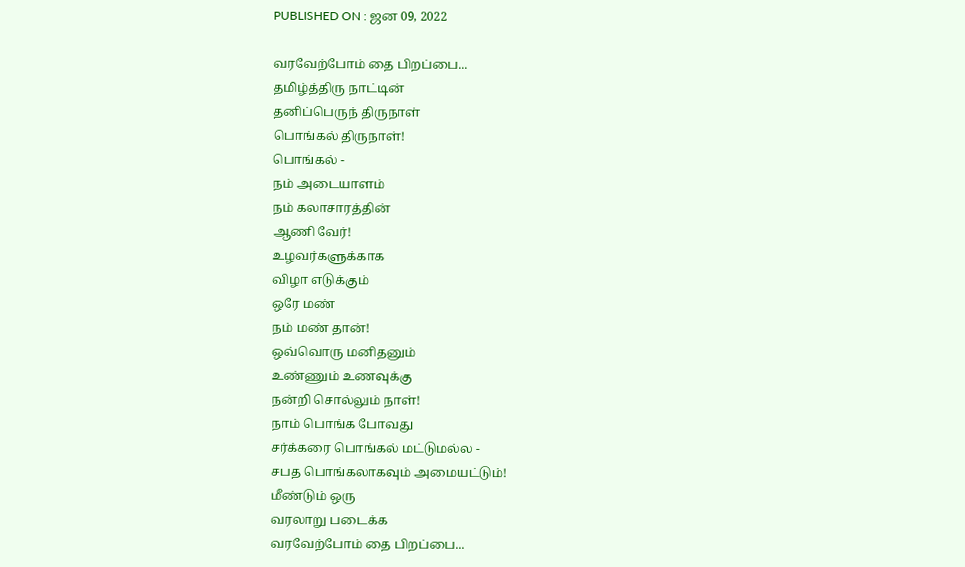PUBLISHED ON : ஜன 09, 2022

வரவேற்போம் தை பிறப்பை...
தமிழ்த்திரு நாட்டின்
தனிப்பெருந் திருநாள்
பொங்கல் திருநாள்!
பொங்கல் -
நம் அடையாளம்
நம் கலாசாரத்தின்
ஆணி வேர்!
உழவர்களுக்காக
விழா எடுக்கும்
ஒரே மண்
நம் மண் தான்!
ஒவ்வொரு மனிதனும்
உண்ணும் உணவுக்கு
நன்றி சொல்லும் நாள்!
நாம் பொங்க போவது
சர்க்கரை பொங்கல் மட்டுமல்ல -
சபத பொங்கலாகவும் அமையட்டும்!
மீண்டும் ஒரு
வரலாறு படைக்க
வரவேற்போம் தை பிறப்பை...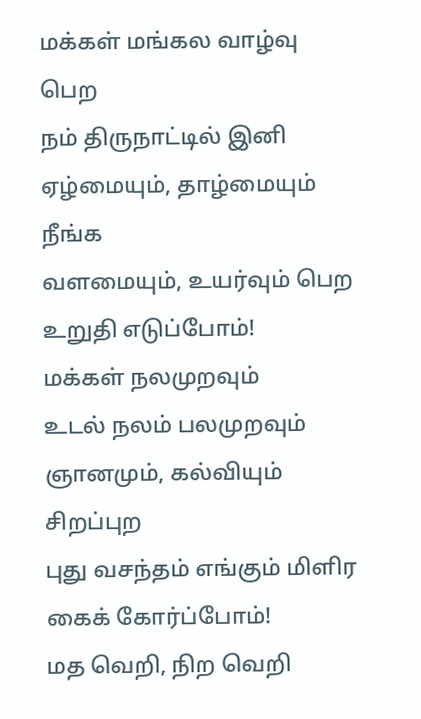மக்கள் மங்கல வாழ்வு பெற
நம் திருநாட்டில் இனி
ஏழ்மையும், தாழ்மையும் நீங்க
வளமையும், உயர்வும் பெற
உறுதி எடுப்போம்!
மக்கள் நலமுறவும்
உடல் நலம் பலமுறவும்
ஞானமும், கல்வியும் சிறப்புற
புது வசந்தம் எங்கும் மிளிர
கைக் கோர்ப்போம்!
மத வெறி, நிற வெறி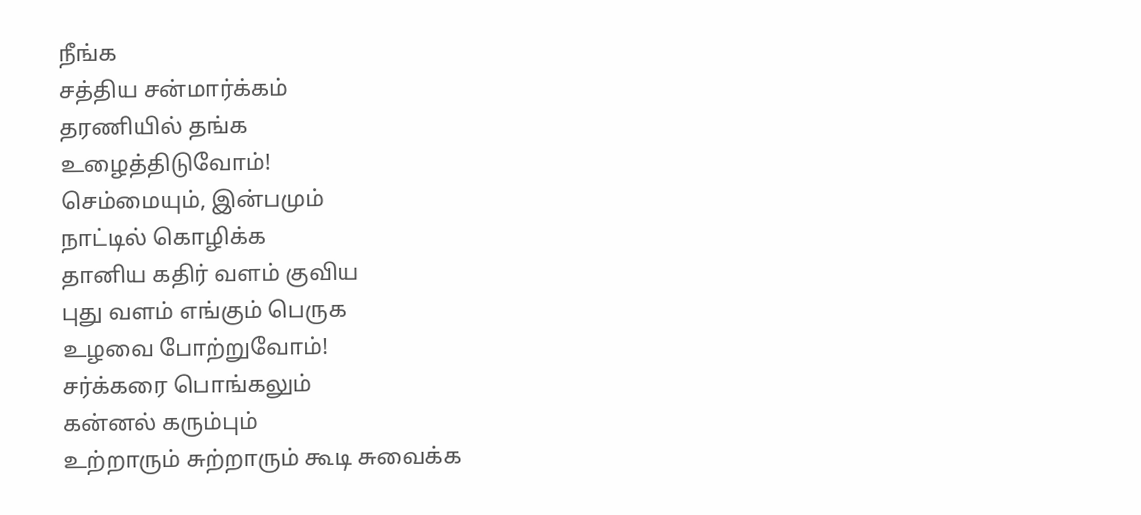நீங்க
சத்திய சன்மார்க்கம்
தரணியில் தங்க
உழைத்திடுவோம்!
செம்மையும், இன்பமும்
நாட்டில் கொழிக்க
தானிய கதிர் வளம் குவிய
புது வளம் எங்கும் பெருக
உழவை போற்றுவோம்!
சர்க்கரை பொங்கலும்
கன்னல் கரும்பும்
உற்றாரும் சுற்றாரும் கூடி சுவைக்க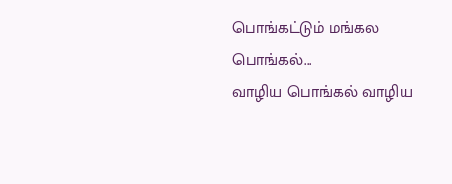பொங்கட்டும் மங்கல பொங்கல்...
வாழிய பொங்கல் வாழிய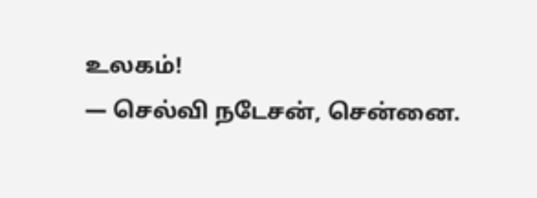உலகம்!
— செல்வி நடேசன், சென்னை.